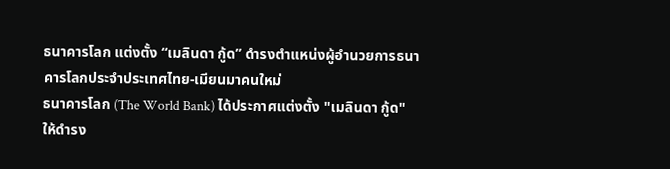ธนาคารโลก แต่งตั้ง “เมลินดา กู้ด” ดำรงตำแหน่งผู้อำนวยการธนาคารโลกประจำประเทศไทย-เมียนมาคนใหม่
ธนาคารโลก (The World Bank) ได้ประกาศแต่งตั้ง "เมลินดา กู้ด" ให้ดำรง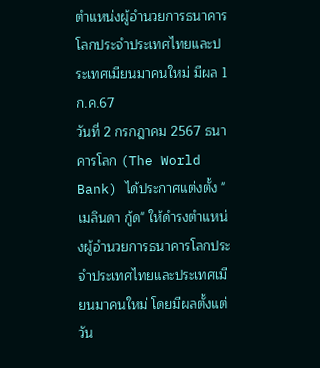ตำแหน่งผู้อำนวยการธนาคารโลกประจำประเทศไทยและประเทศเมียนมาคนใหม่ มีผล 1 ก.ค.67
วันที่ 2 กรกฎาคม 2567 ธนาคารโลก (The World Bank) ได้ประกาศแต่งตั้ง "เมลินดา กู้ด" ให้ดำรงตำแหน่งผู้อำนวยการธนาคารโลกประจำประเทศไทยและประเทศเมียนมาคนใหม่ โดยมีผลตั้งแต่วัน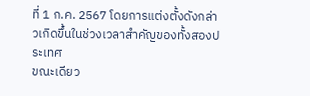ที่ 1 ก.ค. 2567 โดยการแต่งตั้งดังกล่าวเกิดขึ้นในช่วงเวลาสำคัญของทั้งสองประเทศ
ขณะเดียว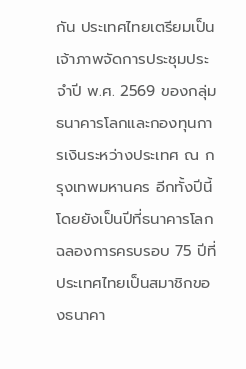กัน ประเทศไทยเตรียมเป็นเจ้าภาพจัดการประชุมประจำปี พ.ศ. 2569 ของกลุ่มธนาคารโลกและกองทุนการเงินระหว่างประเทศ ณ กรุงเทพมหานคร อีกทั้งปีนี้ โดยยังเป็นปีที่ธนาคารโลกฉลองการครบรอบ 75 ปีที่ประเทศไทยเป็นสมาชิกของธนาคา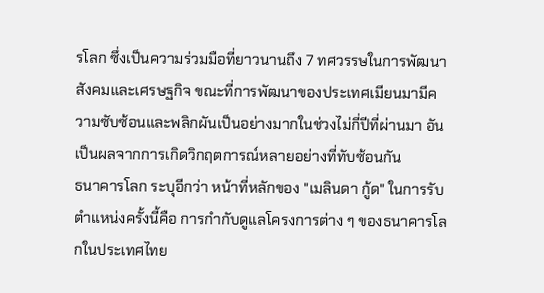รโลก ซึ่งเป็นความร่วมมือที่ยาวนานถึง 7 ทศวรรษในการพัฒนาสังคมและเศรษฐกิจ ขณะที่การพัฒนาของประเทศเมียนมามีความซับซ้อนและพลิกผันเป็นอย่างมากในช่วงไม่กี่ปีที่ผ่านมา อันเป็นผลจากการเกิดวิกฤตการณ์หลายอย่างที่ทับซ้อนกัน
ธนาคารโลก ระบุอีกว่า หน้าที่หลักของ "เมลินดา กู้ด" ในการรับตำแหน่งครั้งนี้คือ การกำกับดูแลโครงการต่าง ๆ ของธนาคารโลกในประเทศไทย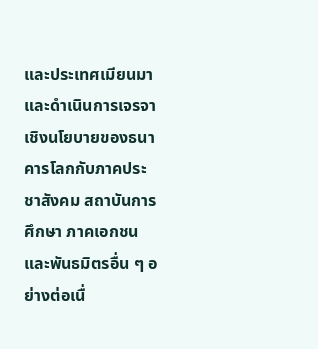และประเทศเมียนมา และดำเนินการเจรจาเชิงนโยบายของธนาคารโลกกับภาคประชาสังคม สถาบันการศึกษา ภาคเอกชน และพันธมิตรอื่น ๆ อย่างต่อเนื่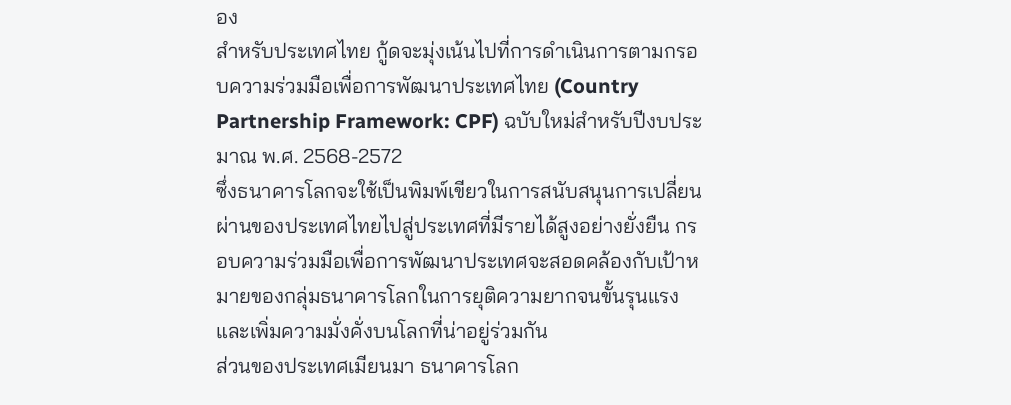อง
สำหรับประเทศไทย กู้ดจะมุ่งเน้นไปที่การดำเนินการตามกรอบความร่วมมือเพื่อการพัฒนาประเทศไทย (Country Partnership Framework: CPF) ฉบับใหม่สำหรับปีงบประมาณ พ.ศ. 2568-2572
ซึ่งธนาคารโลกจะใช้เป็นพิมพ์เขียวในการสนับสนุนการเปลี่ยนผ่านของประเทศไทยไปสู่ประเทศที่มีรายได้สูงอย่างยั่งยืน กรอบความร่วมมือเพื่อการพัฒนาประเทศจะสอดคล้องกับเป้าหมายของกลุ่มธนาคารโลกในการยุติความยากจนขั้นรุนแรง และเพิ่มความมั่งคั่งบนโลกที่น่าอยู่ร่วมกัน
ส่วนของประเทศเมียนมา ธนาคารโลก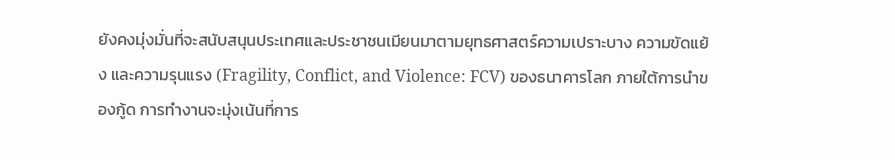ยังคงมุ่งมั่นที่จะสนับสนุนประเทศและประชาชนเมียนมาตามยุทธศาสตร์ความเปราะบาง ความขัดแย้ง และความรุนแรง (Fragility, Conflict, and Violence: FCV) ของธนาคารโลก ภายใต้การนำของกู้ด การทำงานจะมุ่งเน้นที่การ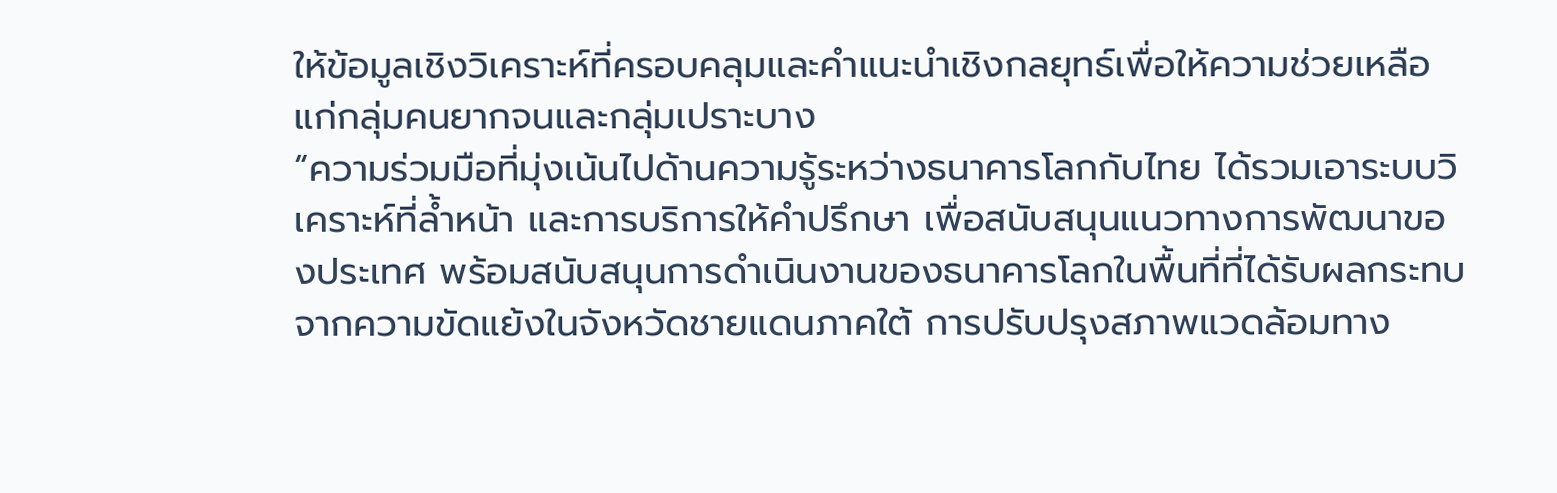ให้ข้อมูลเชิงวิเคราะห์ที่ครอบคลุมและคำแนะนำเชิงกลยุทธ์เพื่อให้ความช่วยเหลือแก่กลุ่มคนยากจนและกลุ่มเปราะบาง
“ความร่วมมือที่มุ่งเน้นไปด้านความรู้ระหว่างธนาคารโลกกับไทย ได้รวมเอาระบบวิเคราะห์ที่ล้ำหน้า และการบริการให้คำปรึกษา เพื่อสนับสนุนแนวทางการพัฒนาของประเทศ พร้อมสนับสนุนการดำเนินงานของธนาคารโลกในพื้นที่ที่ได้รับผลกระทบจากความขัดแย้งในจังหวัดชายแดนภาคใต้ การปรับปรุงสภาพแวดล้อมทาง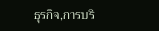ธุรกิจ,การบริ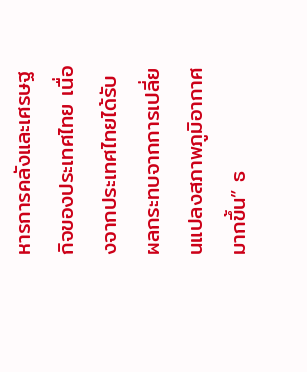หารการคลังและเศรษฐกิจของประเทศไทย เนื่องจากประเทศไทยได้รับผลกระทบจากการเปลี่ยนแปลงสภาพภูมิอากาศมากขึ้น” ธ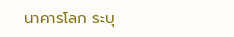นาคารโลก ระบุ